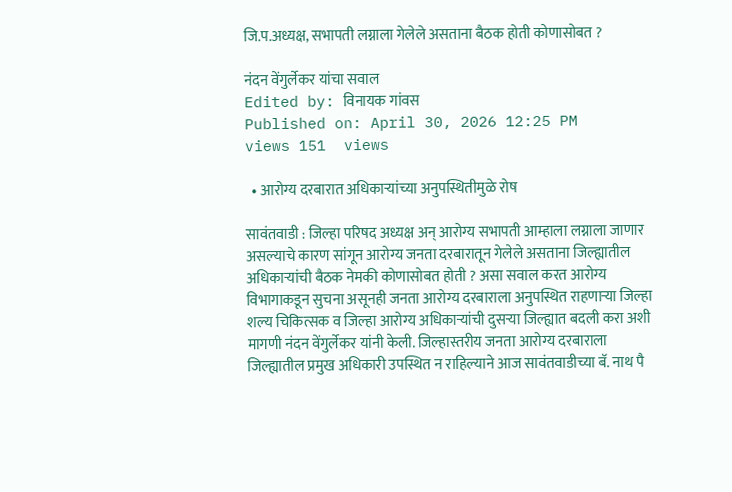जि.प.अध्यक्ष, सभापती लग्नाला गेलेले असताना बैठक होती कोणासोबत ?

नंदन वेंगुर्लेकर यांचा सवाल
Edited by: विनायक गांवस
Published on: April 30, 2026 12:25 PM
views 151  views

  • आरोग्य दरबारात अधिकाऱ्यांच्या अनुपस्थितीमुळे रोष

सावंतवाडी : जिल्हा परिषद अध्यक्ष अन् आरोग्य सभापती आम्हाला लग्नाला जाणार असल्याचे कारण सांगून आरोग्य जनता दरबारातून गेलेले असताना जिल्ह्यातील अधिकाऱ्यांची बैठक नेमकी कोणासोबत होती ? असा सवाल करत आरोग्य विभागाकडून सुचना असूनही जनता आरोग्य दरबाराला अनुपस्थित राहणाऱ्या जिल्हा शल्य चिकित्सक व जिल्हा आरोग्य अधिकाऱ्यांची दुसऱ्या जिल्ह्यात बदली करा अशी मागणी नंदन वेंगुर्लेकर यांनी केली. जिल्हास्तरीय जनता आरोग्य दरबाराला जिल्ह्यातील प्रमुख अधिकारी उपस्थित न राहिल्याने आज सावंतवाडीच्या बॅ. नाथ पै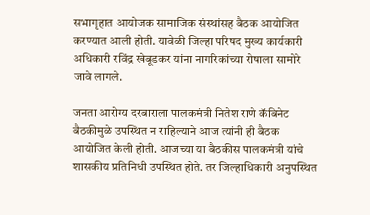सभागृहात आयोजक सामाजिक संस्थांसह बैठक आयोजित करण्यात आली होती. यावेळी जिल्हा परिषद मुख्य कार्यकारी अधिकारी रविंद्र खेबूडकर यांना नागरिकांच्या रोषाला सामोरे जावे लागले.

जनता आरोग्य दरबाराला पालकमंत्री नितेश राणे कॅबिनेट बैठकीमुळे उपस्थित न राहिल्याने आज त्यांनी ही बैठक आयोजित केली होती. आजच्या या बैठकीस पालकमंत्री यांचे शासकीय प्रतिनिधी उपस्थित होते. तर जिल्हाधिकारी अनुपस्थित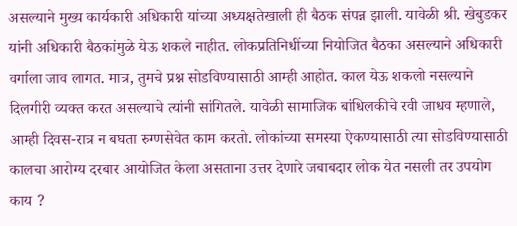असल्याने मुख्य कार्यकारी अधिकारी यांच्या अध्यक्षतेखाली ही बैठक संपन्न झाली. यावेळी श्री. खेबुडकर यांनी अधिकारी बैठकांमुळे येऊ शकले नाहीत. लोकप्रतिनिधींच्या नियोजित बैठका असल्याने अधिकारी वर्गाला जाव लागत. मात्र, तुमचे प्रश्न सोडविण्यासाठी आम्ही आहोत. काल येऊ शकलो नसल्याने दिलगीरी व्यक्त करत असल्याचे त्यांनी सांगितले. यावेळी सामाजिक बांधिलकीचे रवी जाधव म्हणाले, आम्ही दिवस-रात्र न बघता रुग्णसेवेत काम करतो. लोकांच्या समस्या ऐकण्यासाठी त्या सोडविण्यासाठी कालचा आरोग्य दरबार आयोजित केला असताना उत्तर देणारे जबाबदार लोक येत नसली तर उपयोग काय ?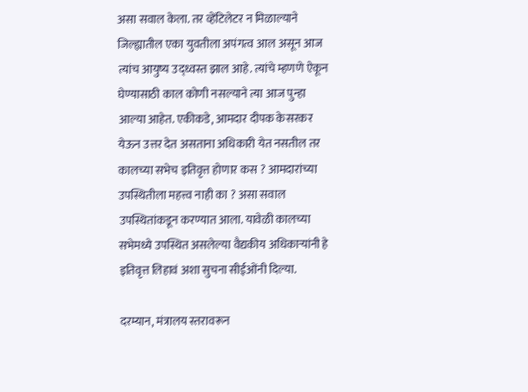असा सवाल केला. तर व्हेंटिलेटर न मिळाल्याने जिल्ह्यातील एका युवतीला अपंगत्व आल असून आज त्यांच आयुष्य उद्ध्वस्त झाल आहे. त्यांचे म्हणणे ऐकून घेण्यासाठी काल कोणी नसल्याने त्या आज पुन्हा आल्या आहेत. एकीकडे, आमदार दीपक केसरकर येऊन उत्तर देत असताना अधिकारी येत नसतील तर कालच्या सभेच इतिवृत्त होणार कस ? आमदारांच्या उपस्थितीला महत्त्व नाही का ? असा सवाल उपस्थितांकडून करण्यात आला. यावेळी कालच्या सभेमध्ये उपस्थित असलेल्या वैद्यकीय अधिकाऱ्यांनी हे इतिवृत्त लिहावं अशा सुचना सीईओंनी दिल्या.

दरम्यान, मंत्रालय स्तरावरून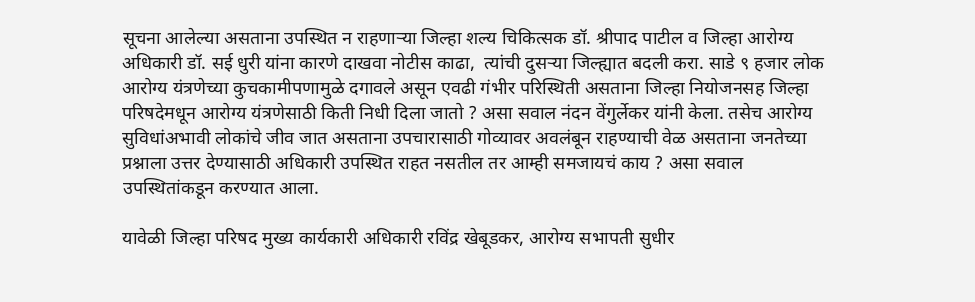सूचना आलेल्या असताना उपस्थित न राहणाऱ्या जिल्हा शल्य चिकित्सक डॉ. श्रीपाद पाटील व जिल्हा आरोग्य अधिकारी डॉ. सई धुरी यांना कारणे दाखवा नोटीस काढा,  त्यांची दुसऱ्या जिल्ह्यात बदली करा. साडे ९ हजार लोक आरोग्य यंत्रणेच्या कुचकामीपणामुळे दगावले असून एवढी गंभीर परिस्थिती असताना जिल्हा नियोजनसह जिल्हा परिषदेमधून आरोग्य यंत्रणेसाठी किती निधी दिला जातो ? असा सवाल नंदन वेंगुर्लेकर यांनी केला. तसेच आरोग्य सुविधांअभावी लोकांचे जीव जात असताना उपचारासाठी गोव्यावर अवलंबून राहण्याची वेळ असताना जनतेच्या प्रश्नाला उत्तर देण्यासाठी अधिकारी उपस्थित राहत नसतील तर आम्ही समजायचं काय ? असा सवाल उपस्थितांकडून करण्यात आला.

यावेळी जिल्हा परिषद मुख्य कार्यकारी अधिकारी रविंद्र खेबूडकर, आरोग्य सभापती सुधीर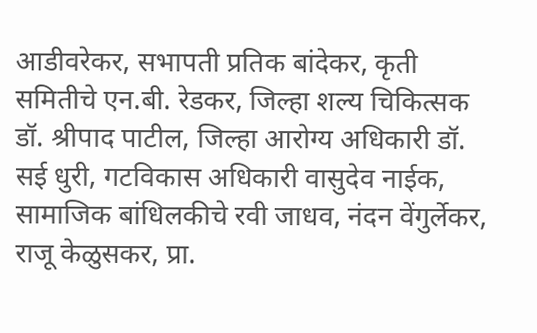आडीवरेकर, सभापती प्रतिक बांदेकर, कृती समितीचे एन.बी. रेडकर, जिल्हा शल्य चिकित्सक डॉ‌. श्रीपाद पाटील, जिल्हा आरोग्य अधिकारी डॉ. सई धुरी, गटविकास अधिकारी वासुदेव नाईक, सामाजिक बांधिलकीचे रवी जाधव, नंदन वेंगुर्लेकर, राजू केळुसकर, प्रा.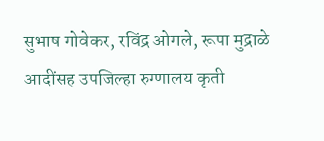सुभाष गोवेकर, रविंद्र ओगले, रूपा मुद्राळे आदींसह उपजिल्हा रुग्णालय कृती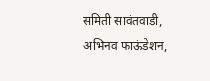समिती सावंतवाडी, अभिनव फाऊंडेशन,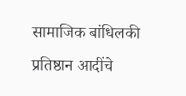सामाजिक बांधिलकी प्रतिष्ठान आदींचे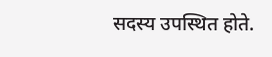सदस्य उपस्थित होते.